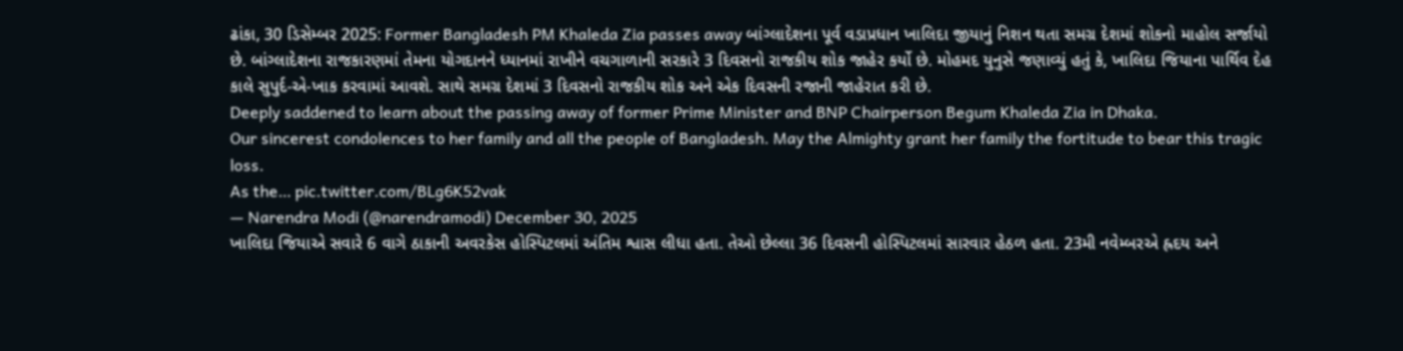ઢાંકા, 30 ડિસેમ્બર 2025: Former Bangladesh PM Khaleda Zia passes away બાંગ્લાદેશના પૂર્વ વડાપ્રધાન ખાલિદા જીયાનું નિશન થતા સમગ્ર દેશમાં શોકનો માહોલ સર્જાયો છે. બાંગ્લાદેશના રાજકારણમાં તેમના યોગદાનને ધ્યાનમાં રાખીને વચગાળાની સરકારે 3 દિવસનો રાજકીય શોક જાહેર કર્યો છે. મોહમદ યુનુસે જણાવ્યું હતું કે, ખાલિદા જિયાના પાર્થિવ દેહ કાલે સુપુર્દ-એ-ખાક કરવામાં આવશે. સાથે સમગ્ર દેશમાં 3 દિવસનો રાજકીય શોક અને એક દિવસની રજાની જાહેરાત કરી છે.
Deeply saddened to learn about the passing away of former Prime Minister and BNP Chairperson Begum Khaleda Zia in Dhaka.
Our sincerest condolences to her family and all the people of Bangladesh. May the Almighty grant her family the fortitude to bear this tragic loss.
As the… pic.twitter.com/BLg6K52vak
— Narendra Modi (@narendramodi) December 30, 2025
ખાલિદા જિયાએ સવારે 6 વાગે ઠાકાની અવરકેસ હોસ્પિટલમાં અંતિમ શ્વાસ લીધા હતા. તેઓ છેલ્લા 36 દિવસની હોસ્પિટલમાં સારવાર હેઠળ હતા. 23મી નવેમ્બરએ હ્રદય અને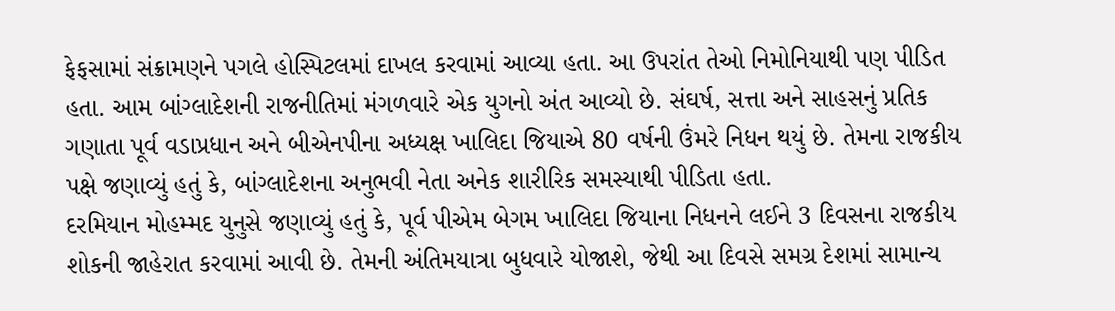ફેફસામાં સંક્રામણને પગલે હોસ્પિટલમાં દાખલ કરવામાં આવ્યા હતા. આ ઉપરાંત તેઓ નિમોનિયાથી પણ પીડિત હતા. આમ બાંગ્લાદેશની રાજનીતિમાં મંગળવારે એક યુગનો અંત આવ્યો છે. સંઘર્ષ, સત્તા અને સાહસનું પ્રતિક ગણાતા પૂર્વ વડાપ્રધાન અને બીએનપીના અધ્યક્ષ ખાલિદા જિયાએ 80 વર્ષની ઉંમરે નિધન થયું છે. તેમના રાજકીય પક્ષે જણાવ્યું હતું કે, બાંગ્લાદેશના અનુભવી નેતા અનેક શારીરિક સમસ્યાથી પીડિતા હતા.
દરમિયાન મોહમ્મદ યુનુસે જણાવ્યું હતું કે, પૂર્વ પીએમ બેગમ ખાલિદા જિયાના નિધનને લઈને 3 દિવસના રાજકીય શોકની જાહેરાત કરવામાં આવી છે. તેમની અંતિમયાત્રા બુધવારે યોજાશે, જેથી આ દિવસે સમગ્ર દેશમાં સામાન્ય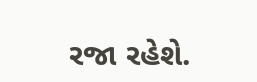રજા રહેશે.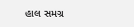હાલ સમગ્ર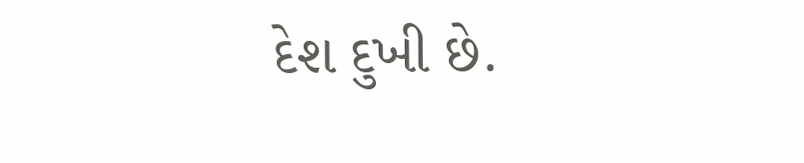દેશ દુખી છે.